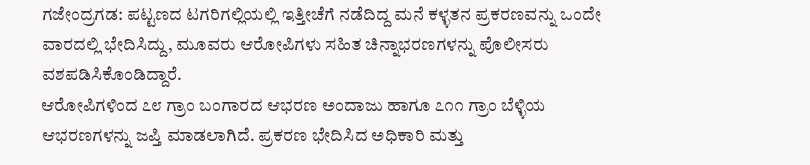ಗಜೇಂದ್ರಗಡ: ಪಟ್ಟಣದ ಟಗರಿಗಲ್ಲಿಯಲ್ಲಿ ಇತ್ತೀಚೆಗೆ ನಡೆದಿದ್ದ ಮನೆ ಕಳ್ಳತನ ಪ್ರಕರಣವನ್ನು ಒಂದೇ ವಾರದಲ್ಲಿ ಭೇದಿಸಿದ್ದು, ಮೂವರು ಆರೋಪಿಗಳು ಸಹಿತ ಚಿನ್ನಾಭರಣಗಳನ್ನು ಪೊಲೀಸರು ವಶಪಡಿಸಿಕೊಂಡಿದ್ದಾರೆ.
ಆರೋಪಿಗಳಿಂದ ೭೮ ಗ್ರಾಂ ಬಂಗಾರದ ಆಭರಣ ಅಂದಾಜು ಹಾಗೂ ೭೧೧ ಗ್ರಾಂ ಬೆಳ್ಳಿಯ ಆಭರಣಗಳನ್ನು ಜಪ್ತಿ ಮಾಡಲಾಗಿದೆ. ಪ್ರಕರಣ ಭೇದಿಸಿದ ಅಧಿಕಾರಿ ಮತ್ತು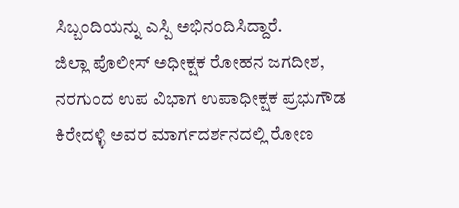ಸಿಬ್ಬಂದಿಯನ್ನು ಎಸ್ಪಿ ಅಭಿನಂದಿಸಿದ್ದಾರೆ.
ಜಿಲ್ಲಾ ಪೊಲೀಸ್ ಅಧೀಕ್ಷಕ ರೋಹನ ಜಗದೀಶ, ನರಗುಂದ ಉಪ ವಿಭಾಗ ಉಪಾಧೀಕ್ಷಕ ಪ್ರಭುಗೌಡ ಕಿರೇದಳ್ಳಿ ಅವರ ಮಾರ್ಗದರ್ಶನದಲ್ಲಿ ರೋಣ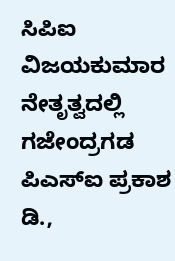ಸಿಪಿಐ ವಿಜಯಕುಮಾರ ನೇತೃತ್ವದಲ್ಲಿ ಗಜೇಂದ್ರಗಡ ಪಿಎಸ್ಐ ಪ್ರಕಾಶ ಡಿ.,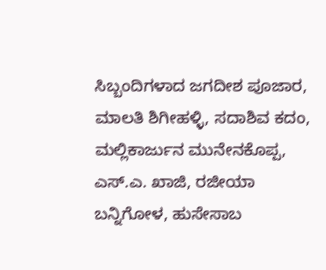ಸಿಬ್ಬಂದಿಗಳಾದ ಜಗದೀಶ ಪೂಜಾರ, ಮಾಲತಿ ಶಿಗೀಹಳ್ಳಿ, ಸದಾಶಿವ ಕದಂ, ಮಲ್ಲಿಕಾರ್ಜುನ ಮುನೇನಕೊಪ್ಪ, ಎಸ್.ಎ. ಖಾಜಿ, ರಜೀಯಾ ಬನ್ನಿಗೋಳ, ಹುಸೇಸಾಬ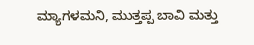ಮ್ಯಾಗಳಮನಿ, ಮುತ್ತಪ್ಪ ಬಾವಿ ಮತ್ತು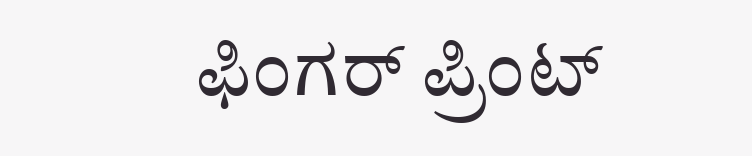ಫಿಂಗರ್ ಪ್ರಿಂಟ್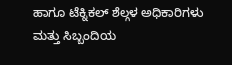ಹಾಗೂ ಟೆಕ್ನಿಕಲ್ ಶೆಲ್ಗಳ ಅಧಿಕಾರಿಗಳು ಮತ್ತು ಸಿಬ್ಬಂದಿಯ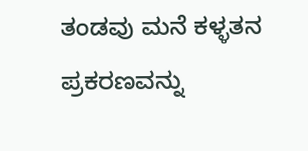ತಂಡವು ಮನೆ ಕಳ್ಳತನ ಪ್ರಕರಣವನ್ನು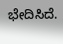ಭೇದಿಸಿದೆ.